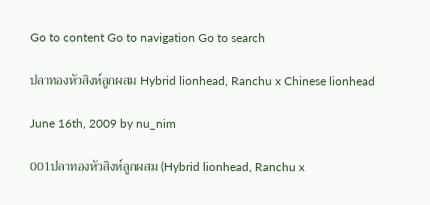Go to content Go to navigation Go to search

ปลาทองหัวสิงห์ลูกผสม Hybrid lionhead, Ranchu x Chinese lionhead

June 16th, 2009 by nu_nim

001ปลาทองหัวสิงห์ลูกผสม (Hybrid lionhead, Ranchu x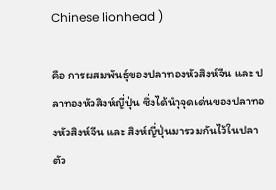Chinese lionhead )

คือ การผสมพันธุ์ของปลาทองหัวสิงห์จีน และ ปลาทองหัวสิงห์ญี่ปุ่น ซึ่งได้นำุจุดเด่นของปลาทองหัวสิงห์จีน และ สิงห์ญี่ปุ่นมารวมกันไว้ในปลาตัว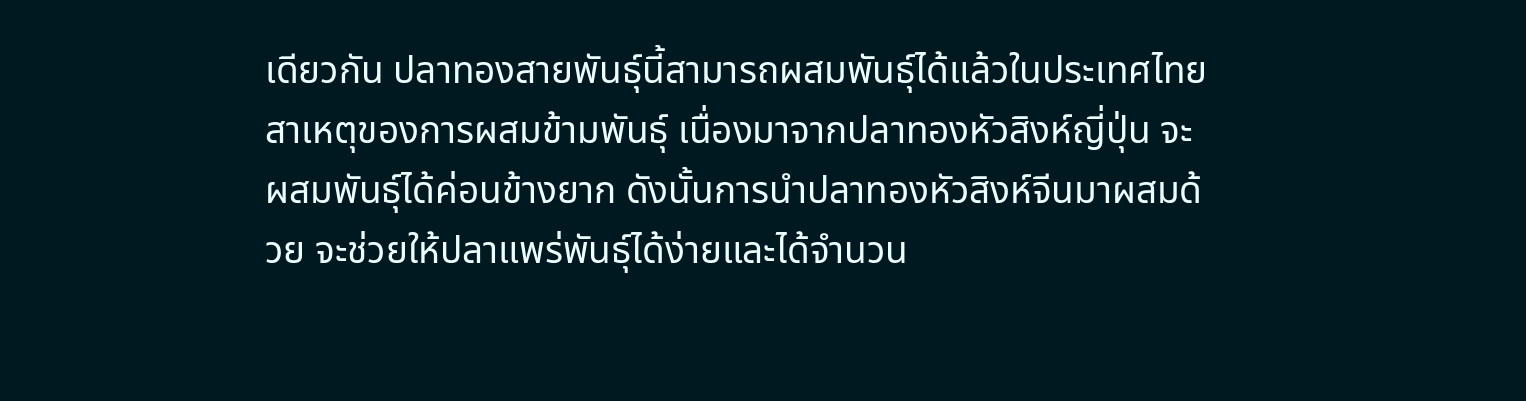เดียวกัน ปลาทองสายพันธุ์นี้สามารถผสมพันธุ์ได้แล้วในประเทศไทย
สาเหตุของการผสมข้ามพันธุ์ เนื่องมาจากปลาทองหัวสิงห์ญี่ปุ่น จะผสมพันธุ์ได้ค่อนข้างยาก ดังนั้นการนำปลาทองหัวสิงห์จีนมาผสมด้วย จะช่วยให้ปลาแพร่พันธุ์ได้ง่ายและได้จำนวน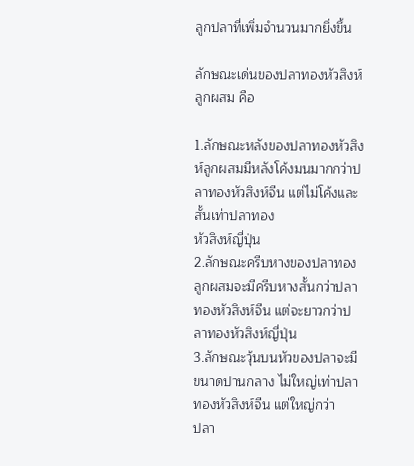ลูกปลาที่เพิ่มจำนวนมากยิ่งขึ้น

ลักษณะเด่นของปลาทองหัวสิงห์ลูกผสม คือ

1.ลักษณะหลังของปลาทองหัวสิงห์ลูกผสมมีหลังโค้งมนมากกว่าปลาทองหัวสิงห์จีน แต่ไม่โค้งและสั้นเท่าปลาทอง
หัวสิงห์ญี่ปุ่น
2.ลักษณะครีบหางของปลาทองลูกผสมจะมีครีบหางสั้นกว่าปลาทองหัวสิงห์จีน แต่จะยาวกว่าปลาทองหัวสิงห์ญี่ปุ่น
3.ลักษณะวุ้นบนหัวของปลาจะมีขนาดปานกลาง ไม่ใหญ่เท่าปลาทองหัวสิงห์จีน แต่ใหญ่กว่า
ปลา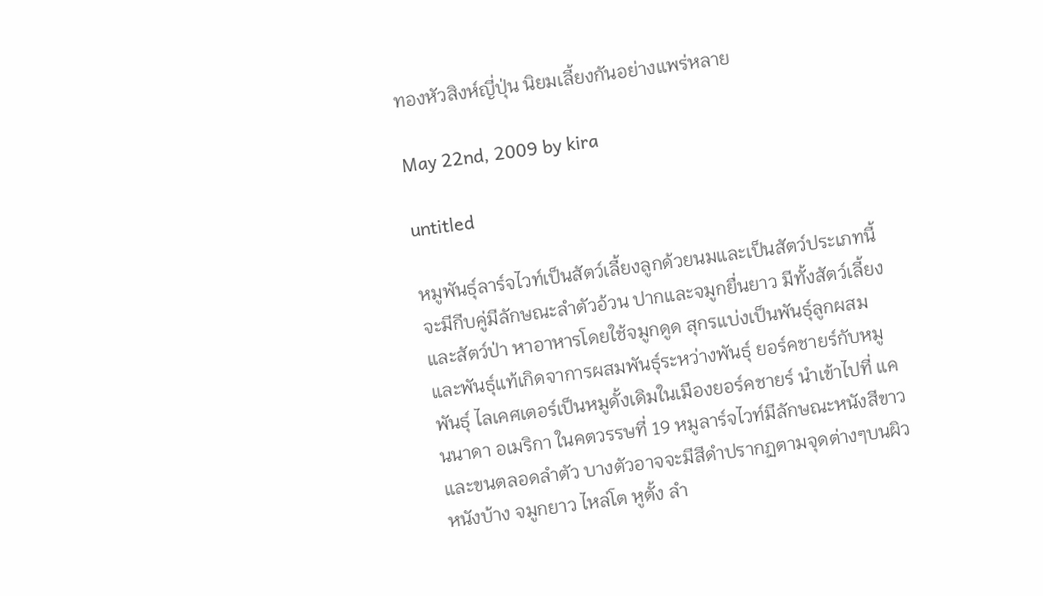ทองหัวสิงห์ญี่ปุ่น นิยมเลี้ยงกันอย่างแพร่หลาย

May 22nd, 2009 by kira

untitled

หมูพันธุ์ลาร์จไวท์เป็นสัตว์เลี้ยงลูกด้วยนมและเป็นสัตว์ประเภทนี้จะมีกีบคู่มีลักษณะลำตัวอ้วน ปากและจมูกยื่นยาว มีทั้งสัตว์เลี้ยงและสัตว์ป่า หาอาหารโดยใช้จมูกดูด สุกรแบ่งเป็นพันธุ์ลูกผสมและพันธุ์แท้เกิดจาการผสมพันธุ์ระหว่างพันธุ์ ยอร์คชายร์กับหมูพันธุ์ ไลเคศเตอร์เป็นหมูดั้งเดิมในเมืองยอร์คชายร์ นำเข้าไปที่ แคนนาดา อเมริกา ในคตวรรษที่ 19 หมูลาร์จไวท์มีลักษณะหนังสีขาวและขนตลอดลำตัว บางตัวอาจจะมีสีดำปรากฏตามจุดต่างๆบนผิวหนังบ้าง จมูกยาว ไหล่โต หูตั้ง ลำ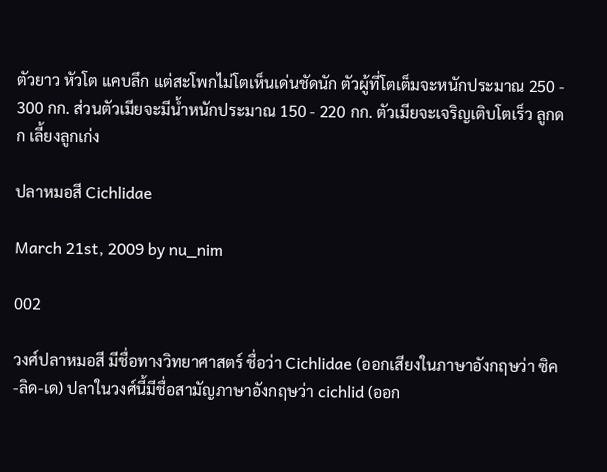ตัวยาว หัวโต แคบลึก แต่สะโพกไม่โตเห็นเด่นชัดนัก ตัวผู้ที่โตเต็มจะหนักประมาณ 250 - 300 กก. ส่วนตัวเมียจะมีน้ำหนักประมาณ 150 - 220 กก. ตัวเมียจะเจริญเติบโตเร็ว ลูกดก เลี้ยงลูกเก่ง

ปลาหมอสี Cichlidae

March 21st, 2009 by nu_nim

002

วงศ์ปลาหมอสี มีชื่อทางวิทยาศาสตร์ ชื่อว่า Cichlidae (ออกเสียงในภาษาอังกฤษว่า ซิค-ลิด-เด) ปลาในวงศ์นี้มีชื่อสามัญภาษาอังกฤษว่า cichlid (ออก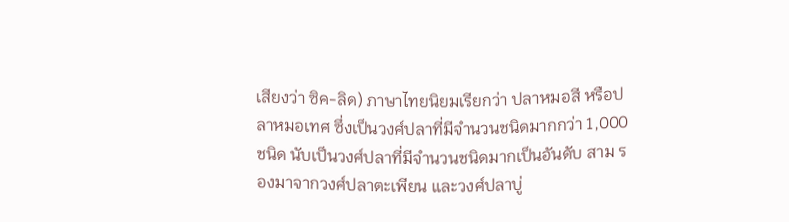เสียงว่า ซิค-ลิด) ภาษาไทยนิยมเรียกว่า ปลาหมอสี หรือปลาหมอเทศ ซึ่งเป็นวงศ์ปลาที่มีจำนวนชนิดมากกว่า 1,000 ชนิด นับเป็นวงศ์ปลาที่มีจำนวนชนิดมากเป็นอันดับ สาม รองมาจากวงศ์ปลาตะเพียน และวงศ์ปลาบู่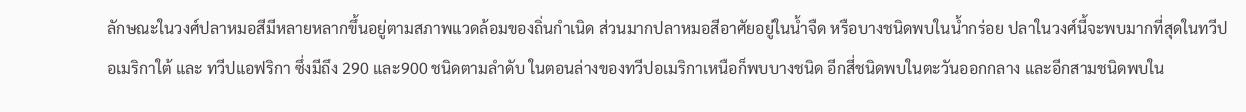ลักษณะในวงศ์ปลาหมอสีมีหลายหลากขึ้นอยู่ตามสภาพแวดล้อมของถิ่นกำเนิด ส่วนมากปลาหมอสีอาศัยอยู่ในน้ำจืด หรือบางชนิดพบในน้ำกร่อย ปลาในวงศ์นี้จะพบมากที่สุดในทวีปอเมริกาใต้ และ ทวีปแอฟริกา ซึ่งมีถึง 290 และ900 ชนิดตามลำดับ ในตอนล่างของทวีปอเมริกาเหนือก็พบบางชนิด อีกสี่ชนิดพบในตะวันออกกลาง และอีกสามชนิดพบใน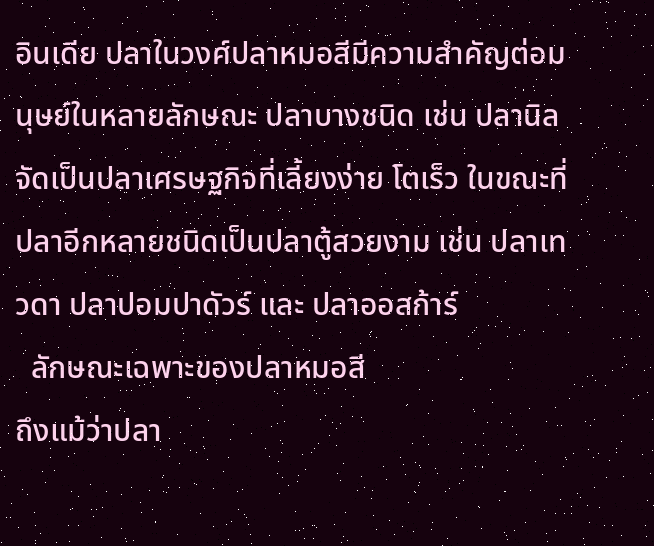อินเดีย ปลาในวงศ์ปลาหมอสีมีความสำคัญต่อมนุษย์ในหลายลักษณะ ปลาบางชนิด เช่น ปลานิล จัดเป็นปลาเศรษฐกิจที่เลี้ยงง่าย โตเร็ว ในขณะที่ปลาอีกหลายชนิดเป็นปลาตู้สวยงาม เช่น ปลาเทวดา ปลาปอมปาดัวร์ และ ปลาออสก้าร์
  ลักษณะเฉพาะของปลาหมอสี
ถึงแม้ว่าปลา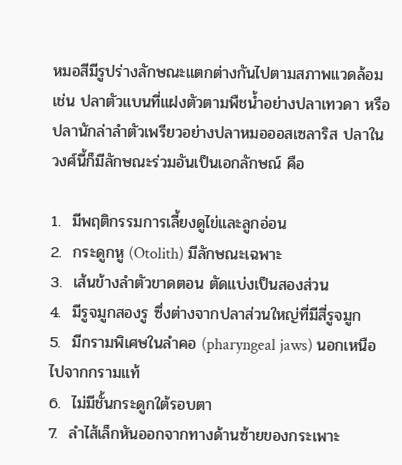หมอสีมีรูปร่างลักษณะแตกต่างกันไปตามสภาพแวดล้อม เช่น ปลาตัวแบนที่แฝงตัวตามพืชน้ำอย่างปลาเทวดา หรือปลานักล่าลำตัวเพรียวอย่างปลาหมอออสเซลาริส ปลาในวงศ์นี้ก็มีลักษณะร่วมอันเป็นเอกลักษณ์ คือ

1.  มีพฤติกรรมการเลี้ยงดูไข่และลูกอ่อน
2.  กระดูกหู (Otolith) มีลักษณะเฉพาะ
3.  เส้นข้างลำตัวขาดตอน ตัดแบ่งเป็นสองส่วน
4.  มีรูจมูกสองรู ซึ่งต่างจากปลาส่วนใหญ่ที่มีสี่รูจมูก
5.  มีกรามพิเศษในลำคอ (pharyngeal jaws) นอกเหนือไปจากกรามแท้
6.  ไม่มีชั้นกระดูกใต้รอบตา
7.  ลำไส้เล็กหันออกจากทางด้านซ้ายของกระเพาะ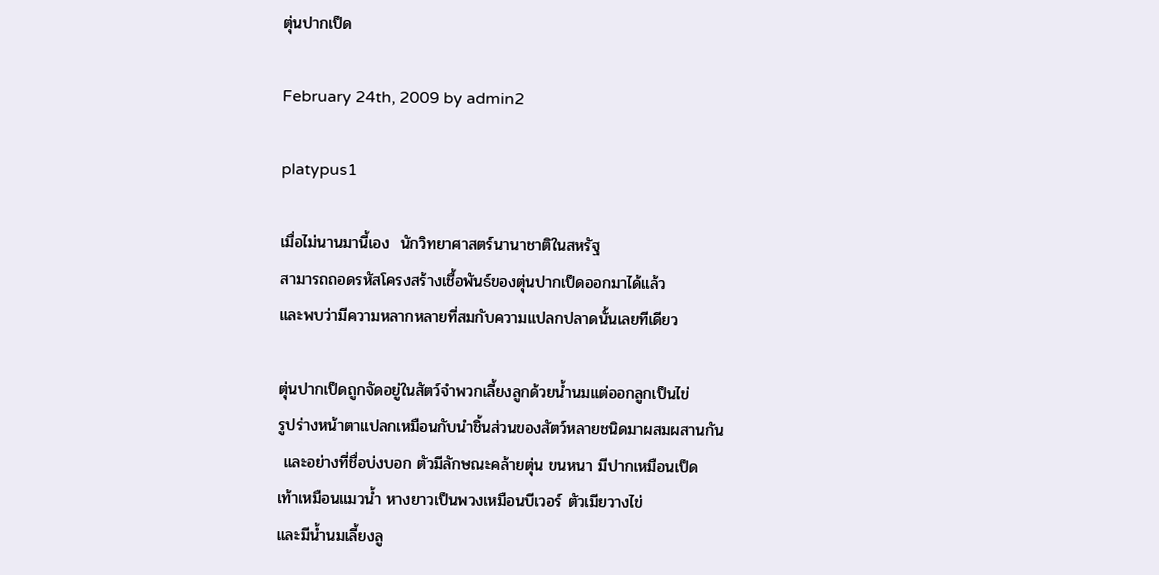ตุ่นปากเป็ด

February 24th, 2009 by admin2

platypus1

เมื่อไม่นานมานี้เอง  นักวิทยาศาสตร์นานาชาติในสหรัฐ
สามารถถอดรหัสโครงสร้างเชื้อพันธ์ของตุ่นปากเป็ดออกมาได้แล้ว
และพบว่ามีความหลากหลายที่สมกับความแปลกปลาดนั้นเลยทีเดียว

ตุ่นปากเป็ดถูกจัดอยู่ในสัตว์จำพวกเลี้ยงลูกด้วยน้ำนมเเต่ออกลูกเป็นไข่
รูปร่างหน้าตาแปลกเหมือนกับนำชิ้นส่วนของสัตว์หลายชนิดมาผสมผสานกัน
 และอย่างที่ชื่อบ่งบอก ตัวมีลักษณะคล้ายตุ่น ขนหนา มีปากเหมือนเป็ด
เท้าเหมือนแมวน้ำ หางยาวเป็นพวงเหมือนบีเวอร์ ตัวเมียวางไข่
และมีน้ำนมเลี้ยงลู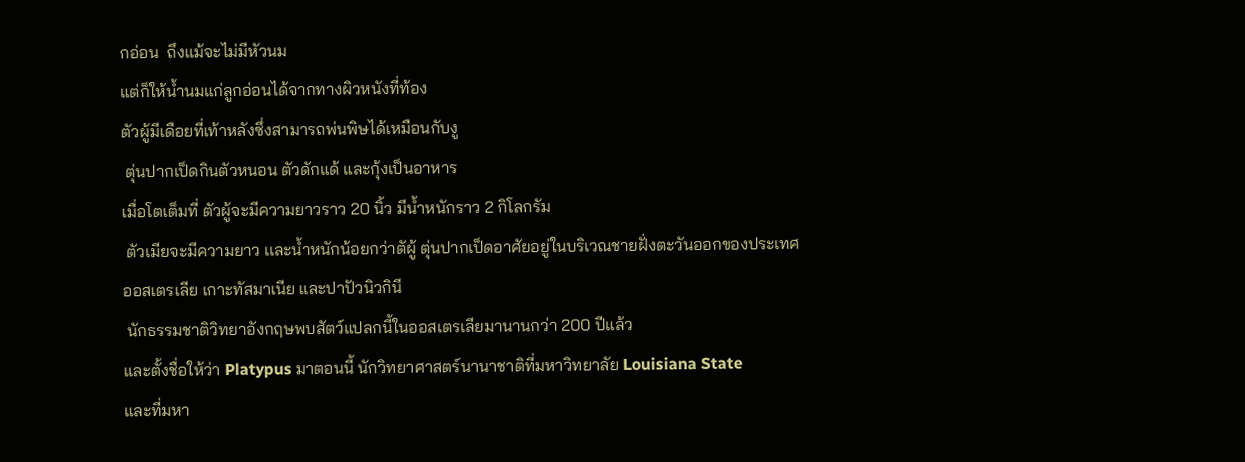กอ่อน  ถึงแม้จะไม่มีหัวนม
แต่ก็ให้น้ำนมแก่ลูกอ่อนได้จากทางผิวหนังที่ท้อง
ตัวผู้มีเดือยที่เท้าหลังซึ่งสามารถพ่นพิษได้เหมือนกับงู
 ตุ่นปากเป็ดกินตัวหนอน ตัวดักแด้ และกุ้งเป็นอาหาร
เมื่อโตเต็มที่ ตัวผู้จะมีความยาวราว 20 นิ้ว มีน้ำหนักราว 2 กิโลกรัม
 ตัวเมียจะมีความยาว เเละน้ำหนักน้อยกว่าตัผู้ ตุ่นปากเป็ดอาศัยอยู่ในบริเวณชายฝั่งตะวันออกของประเทศ
ออสเตรเลีย เกาะทัสมาเนีย และปาปัวนิวกินี
 นักธรรมชาติวิทยาอังกฤษพบสัตว์แปลกนี้ในออสเตรเลียมานานกว่า 200 ปีแล้ว
และตั้งชื่อให้ว่า Platypus มาตอนนี้ นักวิทยาศาสตร์นานาชาติที่มหาวิทยาลัย Louisiana State
และที่มหา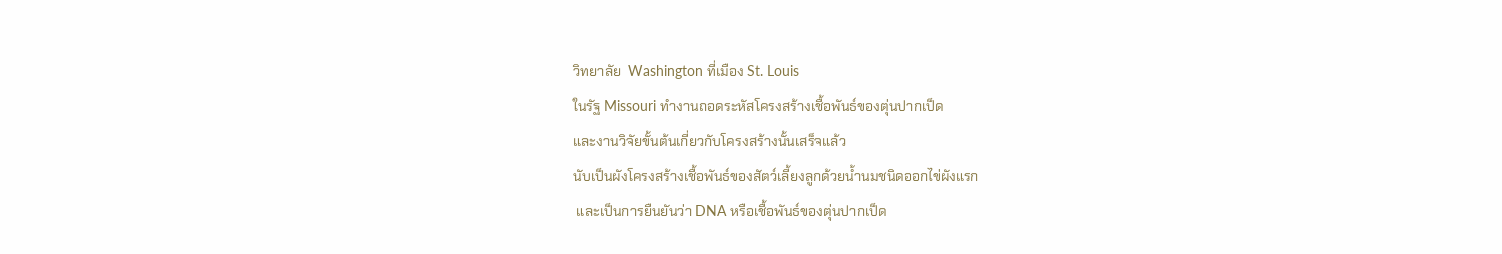วิทยาลัย  Washington ที่เมือง St. Louis
ในรัฐ Missouri ทำงานถอดระหัสโครงสร้างเชื้อพันธ์ของตุ่นปากเป็ด
และงานวิจัยขั้นต้นเกี่ยวกับโครงสร้างนั้นเสร็จแล้ว
นับเป็นผังโครงสร้างเชื้อพันธ์ของสัตว์เลี้ยงลูกด้วยน้ำนมชนิดออกไข่ผังแรก
 และเป็นการยืนยันว่า DNA หรือเชื้อพันธ์ของตุ่นปากเป็ด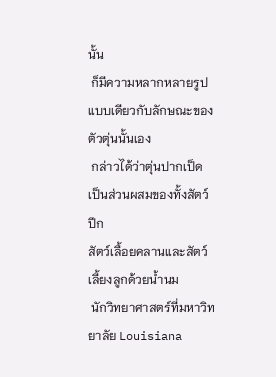นั้น
 ก็มีความหลากหลายรูปแบบเดียวกับลักษณะของตัวตุ่นนั้นเอง
 กล่าวได้ว่าตุ่นปากเป็ด เป็นส่วนผสมของทั้งสัตว์ปีก
สัตว์เลื้อยคลานและสัตว์เลี้ยงลูกด้วยน้ำนม
 นักวิทยาศาสตร์ที่มหาวิทยาลัย Louisiana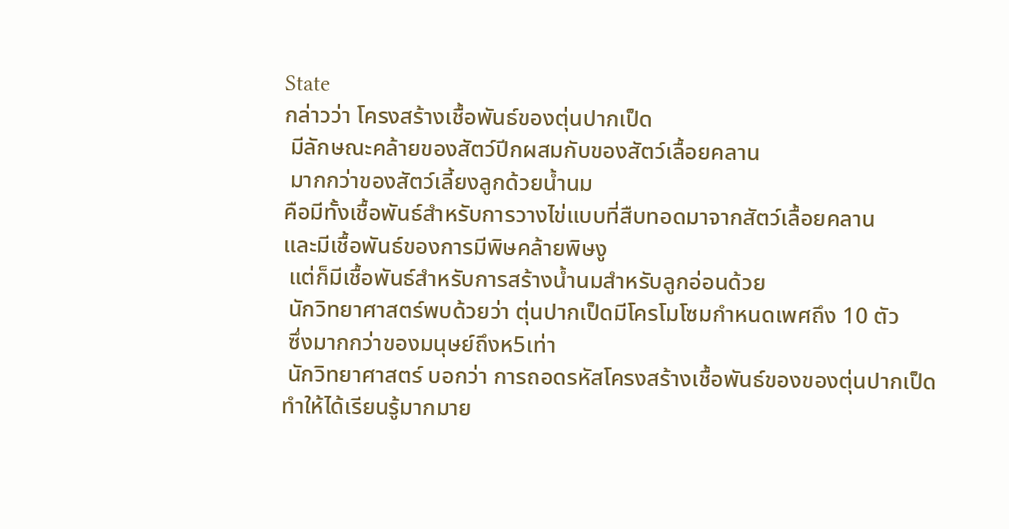State
กล่าวว่า โครงสร้างเชื้อพันธ์ของตุ่นปากเป็ด
 มีลักษณะคล้ายของสัตว์ปีกผสมกับของสัตว์เลื้อยคลาน
 มากกว่าของสัตว์เลี้ยงลูกด้วยน้ำนม
คือมีทั้งเชื้อพันธ์สำหรับการวางไข่แบบที่สืบทอดมาจากสัตว์เลื้อยคลาน
และมีเชื้อพันธ์ของการมีพิษคล้ายพิษงู
 แต่ก็มีเชื้อพันธ์สำหรับการสร้างน้ำนมสำหรับลูกอ่อนด้วย
 นักวิทยาศาสตร์พบด้วยว่า ตุ่นปากเป็ดมีโครโมโซมกำหนดเพศถึง 10 ตัว
 ซึ่งมากกว่าของมนุษย์ถึงห5เท่า
 นักวิทยาศาสตร์ บอกว่า การถอดรหัสโครงสร้างเชื้อพันธ์ของของตุ่นปากเป็ด
ทำให้ได้เรียนรู้มากมาย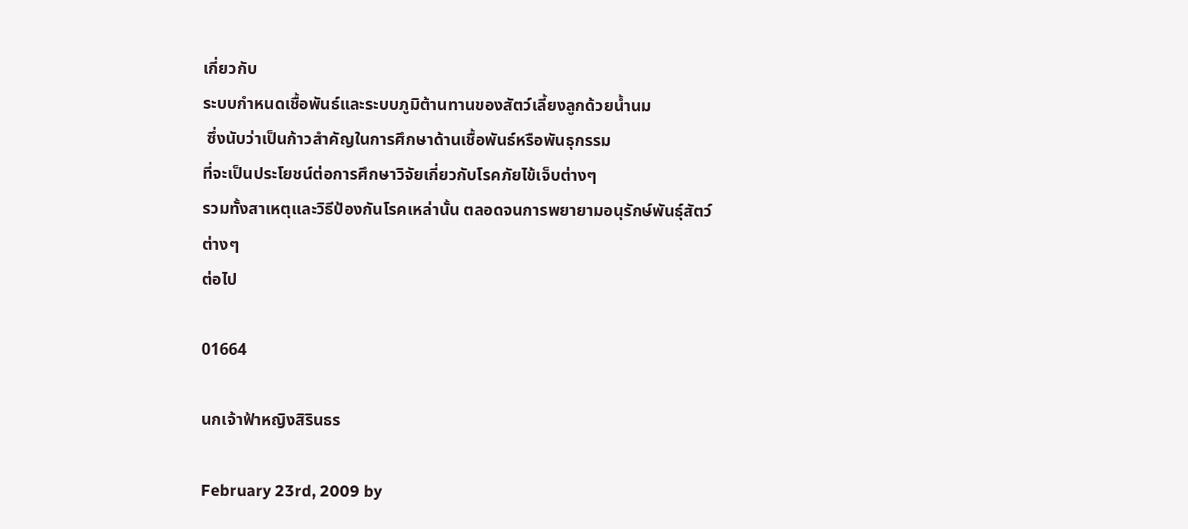เกี่ยวกับ
ระบบกำหนดเชื้อพันธ์และระบบภูมิต้านทานของสัตว์เลี้ยงลูกด้วยน้ำนม
 ซึ่งนับว่าเป็นก้าวสำคัญในการศึกษาด้านเชื้อพันธ์หรือพันธุกรรม
ที่จะเป็นประโยชน์ต่อการศึกษาวิจัยเกี่ยวกับโรคภัยไข้เจ็บต่างๆ
รวมทั้งสาเหตุและวิธีป้องกันโรคเหล่านั้น ตลอดจนการพยายามอนุรักษ์พันธุ์สัตว์ต่างๆ
ต่อไป

01664

นกเจ้าฟ้าหญิงสิรินธร

February 23rd, 2009 by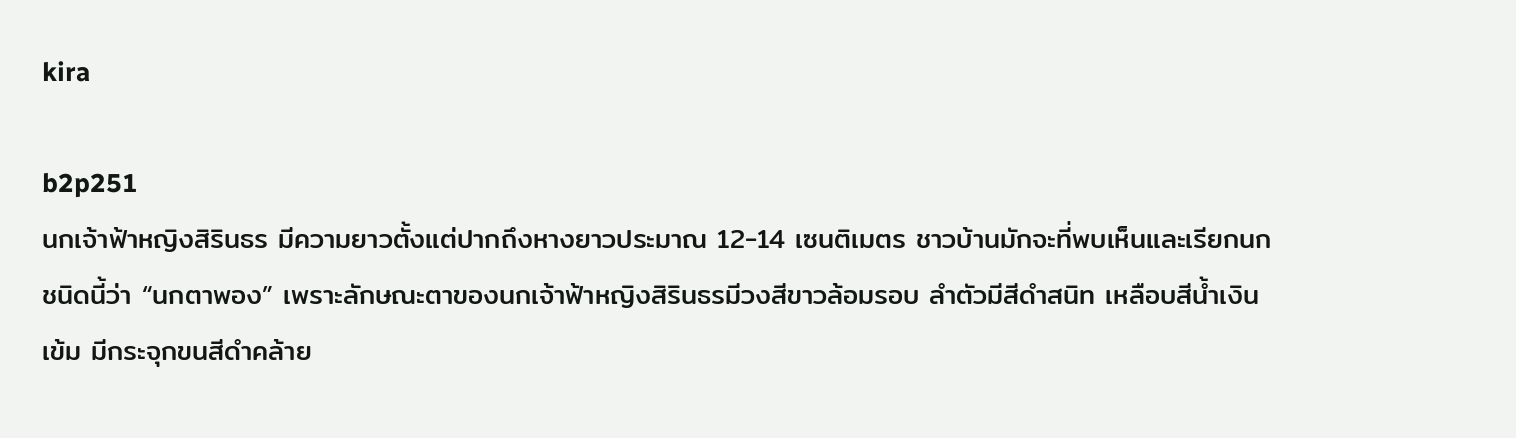kira

b2p251
นกเจ้าฟ้าหญิงสิรินธร มีความยาวตั้งแต่ปากถึงหางยาวประมาณ 12-14 เซนติเมตร ชาวบ้านมักจะที่พบเห็นและเรียกนกชนิดนี้ว่า “นกตาพอง” เพราะลักษณะตาของนกเจ้าฟ้าหญิงสิรินธรมีวงสีขาวล้อมรอบ ลำตัวมีสีดำสนิท เหลือบสีน้ำเงินเข้ม มีกระจุกขนสีดำคล้าย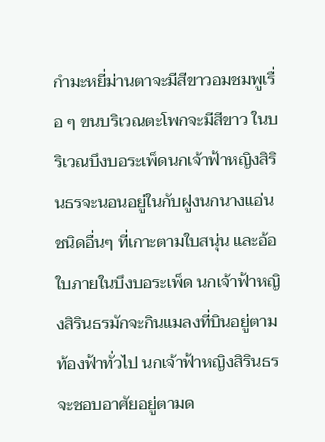กำมะหยี่ม่านตาจะมีสีขาวอมชมพูเรื่อ ๆ ขนบริเวณตะโพกจะมีสีขาว ในบริเวณบึงบอระเพ็ดนกเจ้าฟ้าหญิงสิรินธรจะนอนอยู่ในกับฝูงนกนางแอ่นชนิดอื่นๆ ที่เกาะตามใบสนุ่น และอ้อใบภายในบึงบอระเพ็ด นกเจ้าฟ้าหญิงสิรินธรมักจะกินแมลงที่บินอยู่ตามท้องฟ้าทั่วไป นกเจ้าฟ้าหญิงสิรินธรจะชอบอาศัยอยู่ตามด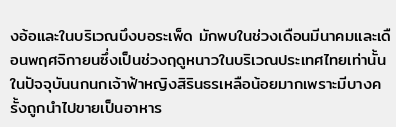งอ้อและในบริเวณบึงบอระเพ็ด มักพบในช่วงเดือนมีนาคมและเดือนพฤศจิกายนซึ่งเป็นช่วงฤดูหนาวในบริเวณประเทศไทยเท่านั้น ในปัจจุบันนกนกเจ้าฟ้าหญิงสิรินธรเหลือน้อยมากเพราะมีบางครั้งถูกนำไปขายเป็นอาหาร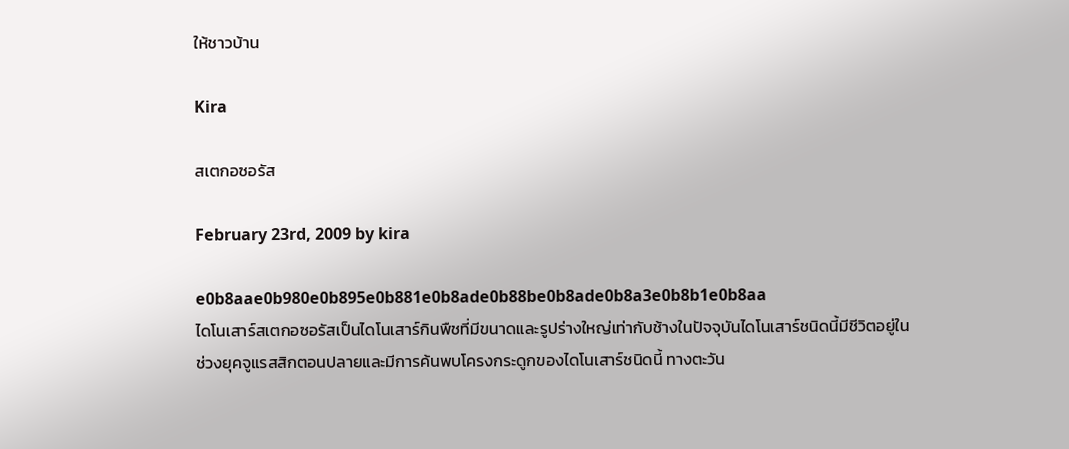ให้ชาวบ้าน

Kira

สเตกอซอรัส

February 23rd, 2009 by kira

e0b8aae0b980e0b895e0b881e0b8ade0b88be0b8ade0b8a3e0b8b1e0b8aa
ไดโนเสาร์สเตกอซอรัสเป็นไดโนเสาร์กินพืชที่มีขนาดและรูปร่างใหญ่เท่ากับช้างในปัจจุบันไดโนเสาร์ชนิดนี้มีชีวิตอยู่ในช่วงยุคจูแรสสิกตอนปลายและมีการค้นพบโครงกระดูกของไดโนเสาร์ชนิดนี้ ทางตะวัน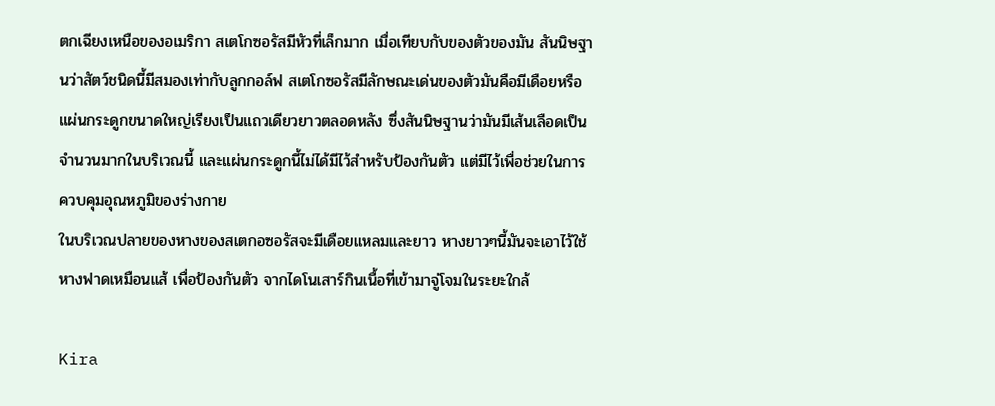ตกเฉียงเหนือของอเมริกา สเตโกซอรัสมีหัวที่เล็กมาก เมื่อเทียบกับของตัวของมัน สันนิษฐานว่าสัตว์ชนิดนี้มีสมองเท่ากับลูกกอล์ฟ สเตโกซอรัสมีลักษณะเด่นของตัวมันคือมีเดือยหรือแผ่นกระดูกขนาดใหญ่เรียงเป็นแถวเดียวยาวตลอดหลัง ซึ่งสันนิษฐานว่ามันมีเส้นเลือดเป็นจำนวนมากในบริเวณนี้ และแผ่นกระดูกนี้ไม่ได้มีไว้สำหรับป้องกันตัว แต่มีไว้เพื่อช่วยในการควบคุมอุณหภูมิของร่างกาย
ในบริเวณปลายของหางของสเตกอซอรัสจะมีเดือยแหลมและยาว หางยาวๆนี้มันจะเอาไว้ใช้หางฟาดเหมือนแส้ เพื่อป้องกันตัว จากไดโนเสาร์กินเนื้อที่เข้ามาจู่โจมในระยะใกล้

Kira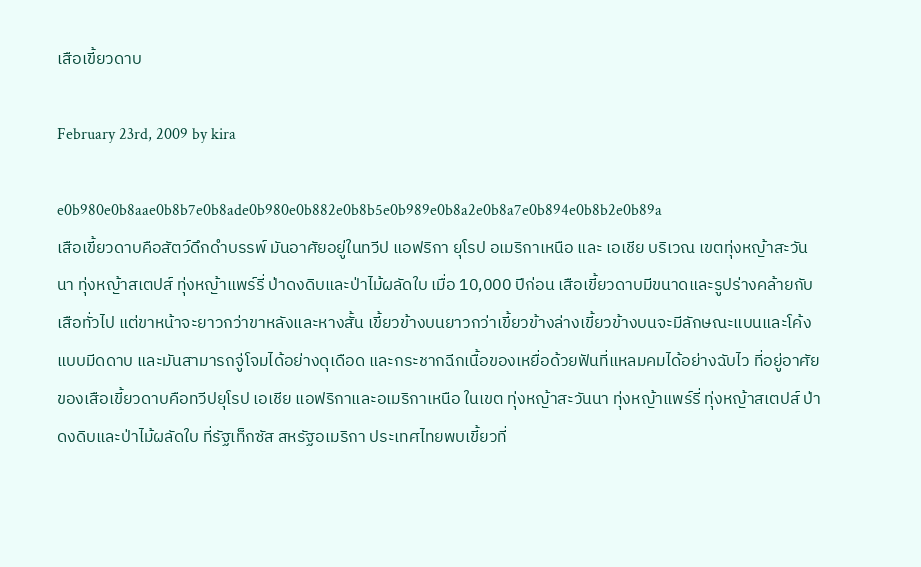เสือเขี้ยวดาบ

February 23rd, 2009 by kira

e0b980e0b8aae0b8b7e0b8ade0b980e0b882e0b8b5e0b989e0b8a2e0b8a7e0b894e0b8b2e0b89a
เสือเขี้ยวดาบคือสัตว์ดึกดำบรรพ์ มันอาศัยอยู่ในทวีป แอฟริกา ยุโรป อเมริกาเหนือ และ เอเชีย บริเวณ เขตทุ่งหญ้าสะวันนา ทุ่งหญ้าสเตปส์ ทุ่งหญ้าแพร์รี่ ป่าดงดิบและป่าไม้ผลัดใบ เมื่อ 10,000 ปีก่อน เสือเขี้ยวดาบมีขนาดและรูปร่างคล้ายกับเสือทั่วไป แต่ขาหน้าจะยาวกว่าขาหลังและหางสั้น เขี้ยวข้างบนยาวกว่าเขี้ยวข้างล่างเขี้ยวข้างบนจะมีลักษณะแบนและโค้งแบบมีดดาบ และมันสามารถจู่โจมได้อย่างดุเดือด และกระชากฉีกเนื้อของเหยื่อด้วยฟันที่แหลมคมได้อย่างฉับไว ที่อยู่อาศัยของเสือเขี้ยวดาบคือทวีปยุโรป เอเชีย แอฟริกาและอเมริกาเหนือ ในเขต ทุ่งหญ้าสะวันนา ทุ่งหญ้าแพร์รี่ ทุ่งหญ้าสเตปส์ ป่าดงดิบและป่าไม้ผลัดใบ ที่รัฐเท็กซัส สหรัฐอเมริกา ประเทศไทยพบเขี้ยวที่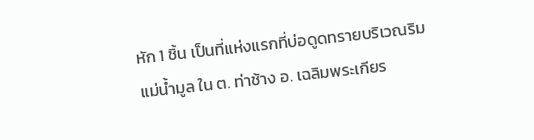หัก 1 ชิ้น เป็นที่แห่งแรกที่บ่อดูดทรายบริเวณริมแม่น้ำมูล ใน ต. ท่าช้าง อ. เฉลิมพระเกียร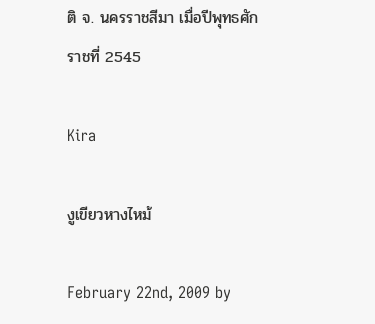ติ จ. นครราชสีมา เมื่อปีพุทธศักราชที่ 2545

Kira

งูเขียวหางไหม้

February 22nd, 2009 by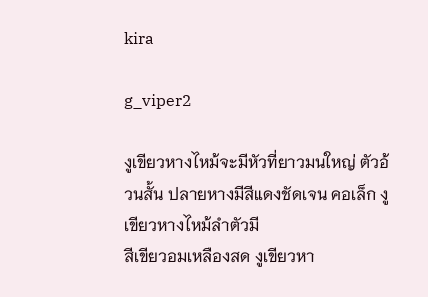kira

g_viper2

งูเขียวหางไหม้จะมีหัวที่ยาวมนใหญ่ ตัวอ้วนสั้น ปลายหางมีสีแดงชัดเจน คอเล็ก งูเขียวหางไหม้ลำตัวมี
สีเขียวอมเหลืองสด งูเขียวหา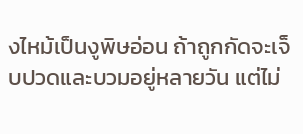งไหม้เป็นงูพิษอ่อน ถ้าถูกกัดจะเจ็บปวดและบวมอยู่หลายวัน แต่ไม่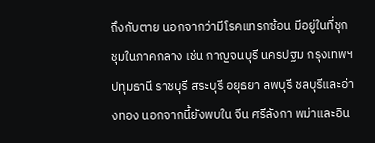ถึงกับตาย นอกจากว่ามีโรคแทรกซ้อน มีอยู่ในที่ชุกชุมในภาคกลาง เช่น กาญจนบุรี นครปฐม กรุงเทพฯ ปทุมธานี ราชบุรี สระบุรี อยุธยา ลพบุรี ชลบุรีและอ่างทอง นอกจากนี้ยังพบใน จีน ศรีลังกา พม่าและอิน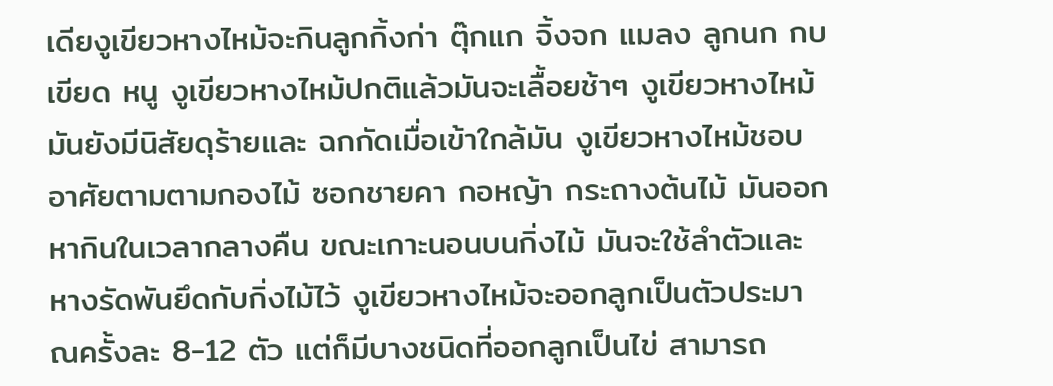เดียงูเขียวหางไหม้จะกินลูกกิ้งก่า ตุ๊กแก จิ้งจก แมลง ลูกนก กบ เขียด หนู งูเขียวหางไหม้ปกติแล้วมันจะเลื้อยช้าๆ งูเขียวหางไหม้มันยังมีนิสัยดุร้ายและ ฉกกัดเมื่อเข้าใกล้มัน งูเขียวหางไหม้ชอบอาศัยตามตามกองไม้ ซอกชายคา กอหญ้า กระถางต้นไม้ มันออกหากินในเวลากลางคืน ขณะเกาะนอนบนกิ่งไม้ มันจะใช้ลำตัวและหางรัดพันยึดกับกิ่งไม้ไว้ งูเขียวหางไหม้จะออกลูกเป็นตัวประมาณครั้งละ 8-12 ตัว แต่ก็มีบางชนิดที่ออกลูกเป็นไข่ สามารถ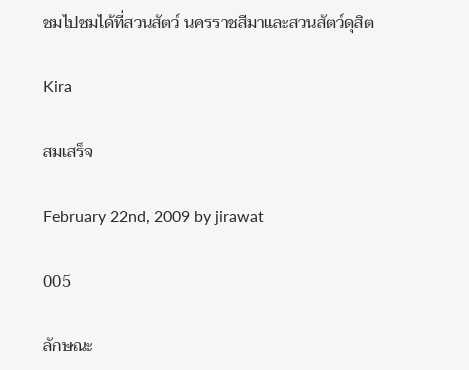ชมไปชมได้ที่สวนสัตว์ นครราชสีมาและสวนสัตว์ดุสิต

Kira

สมเสร็จ

February 22nd, 2009 by jirawat

005

ลักษณะ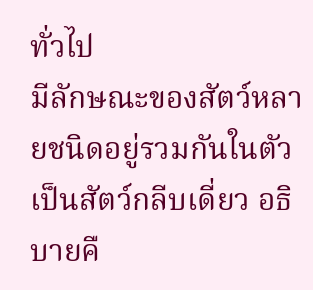ทั่วไป
มีลักษณะของสัตว์หลายชนิดอยู่รวมกันในตัว เป็นสัตว์กลีบเดี่ยว อธิบายคื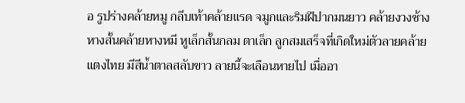อ รูปร่างคล้ายหมู กลีบเท้าคล้ายแรด จมูกและริมฝีปากมนยาว คล้ายงวงช้าง หางสั้นคล้ายหางหมี หูเล็กสั้นกลม ตาเล็ก ลูกสมเสร็จที่เกิดใหม่ตัวลายคล้ายแตงไทย มีสีน้ำตาลสลับขาว ลายนี้จะเลือนหายไป เมื่ออา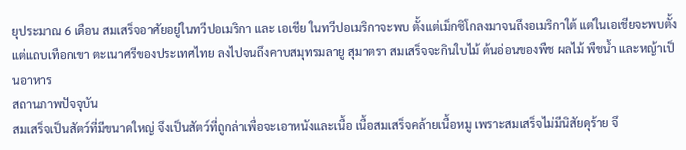ยุประมาณ 6 เดือน สมเสร็จอาศัยอยู่ในทวีปอเมริกา และ เอเชีย ในทวีปอเมริกาจะพบ ตั้งแต่เม็กซิโกลงมาจนถึงอเมริกาใต้ แต่ในเอเชียจะพบตั้งแต่แถบเทือกเขา ตะเนาศรีของประเทศไทย ลงไปจนถึงคาบสมุทรมลายู สุมาตรา สมเสร็จจะกินใบไม้ ต้นอ่อนของพืช ผลไม้ พืชน้ำ และหญ้าเป็นอาหาร
สถานภาพปัจจุบัน
สมเสร็จเป็นสัตว์ที่มีขนาดใหญ่ จึงเป็นสัตว์ที่ถูกล่าเพื่อจะเอาหนังและเนื้อ เนื้อสมเสร็จคล้ายเนื้อหมู เพราะสมเสร็จไม่มีนิสัยดุร้าย จึ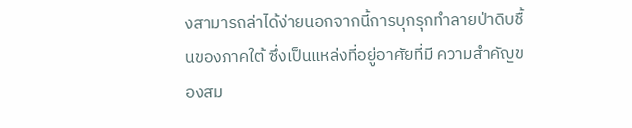งสามารถล่าได้ง่ายนอกจากนี้การบุกรุกทำลายป่าดิบชื้นของภาคใต้ ซึ่งเป็นแหล่งที่อยู่อาศัยที่มี ความสำคัญของสม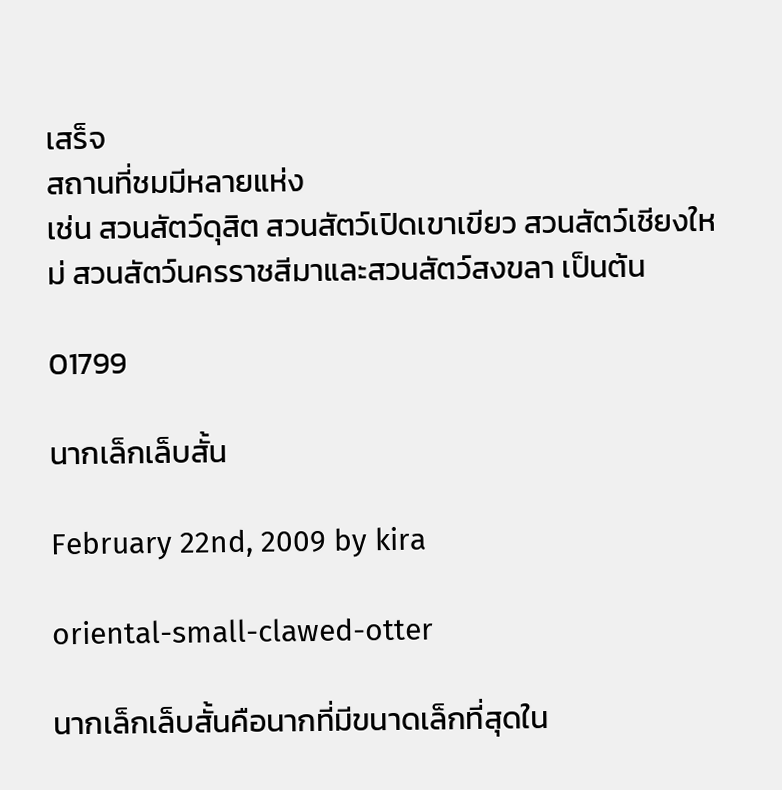เสร็จ
สถานที่ชมมีหลายแห่ง
เช่น สวนสัตว์ดุสิต สวนสัตว์เปิดเขาเขียว สวนสัตว์เชียงใหม่ สวนสัตว์นครราชสีมาและสวนสัตว์สงขลา เป็นต้น

01799

นากเล็กเล็บสั้น

February 22nd, 2009 by kira

oriental-small-clawed-otter

นากเล็กเล็บสั้นคือนากที่มีขนาดเล็กที่สุดใน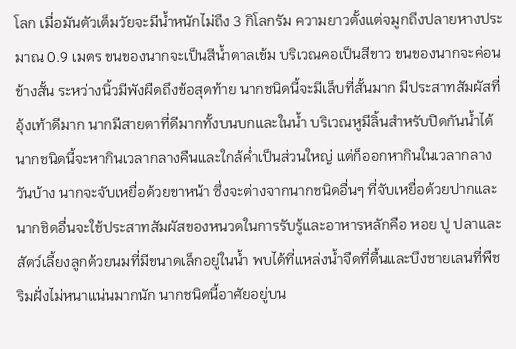โลก เมื่อมันตัวเต็มวัยจะมีน้ำหนักไม่ถึง 3 กิโลกรัม ความยาวตั้งแต่จมูกถึงปลายหางประมาณ 0.9 เมตร ขนของนากจะเป็นสีน้ำตาลเข้ม บริเวณคอเป็นสีขาว ขนของนากจะค่อนข้างสั้น ระหว่างนิ้วมีพังผืดถึงข้อสุดท้าย นากชนิดนี้จะมีเล็บที่สั้นมาก มีประสาทสัมผัสที่อุ้งเท้าดีมาก นากมีสายตาที่ดีมากทั้งบนบกและในน้ำ บริเวณหูมีลิ้นสำหรับปิดกันน้ำได้ นากชนิดนี้จะหากินเวลากลางคืนและใกล้ค่ำเป็นส่วนใหญ่ แต่ก็ออกหากินในเวลากลางวันบ้าง นากจะจับเหยื่อด้วยขาหน้า ซึ่งจะต่างจากนากชนิดอื่นๆ ที่จับเหยื่อด้วยปากและนากชิดอื่นจะใช้ประสาทสัมผัสของหนวดในการรับรู้และอาหารหลักคือ หอย ปู ปลาและสัตว์เลี้ยงลูกด้วยนมที่มีขนาดเล็กอยู่ในน้ำ พบได้ที่แหล่งน้ำจืดที่ตื้นและบึงชายเลนที่พืชริมฝั่งไม่หนาแน่นมากนัก นากชนิดนี้อาศัยอยู่บน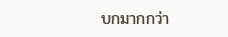บกมากกว่า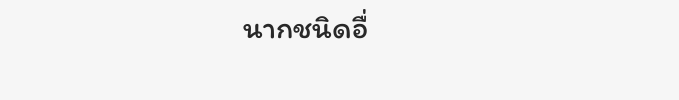นากชนิดอื่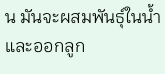น มันจะผสมพันธุ์ในน้ำและออกลูก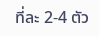ที่ละ 2-4 ตัว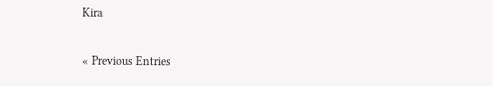Kira

« Previous Entries